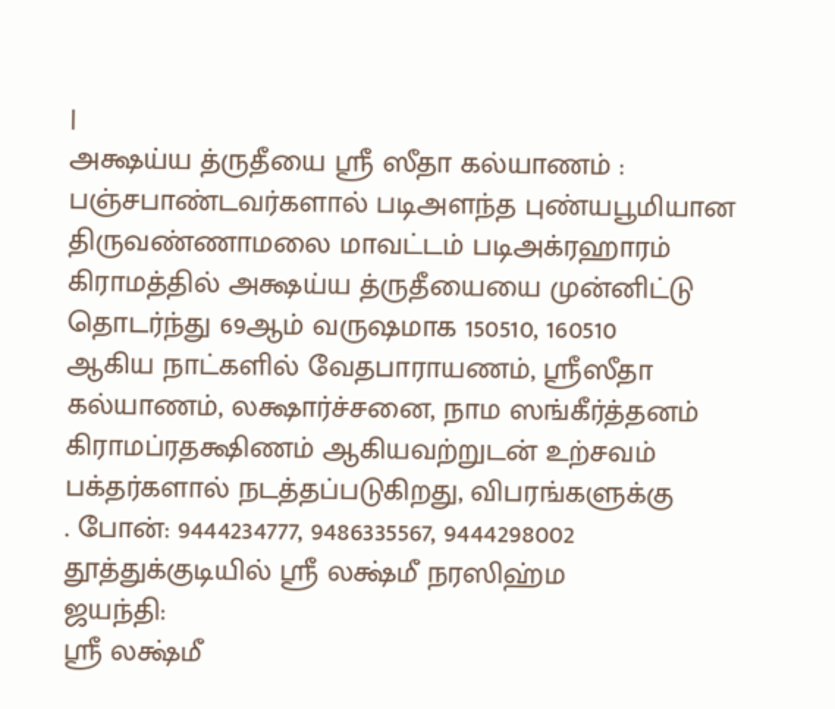|
அக்ஷய்ய த்ருதீயை ஸ்ரீ ஸீதா கல்யாணம் :
பஞ்சபாண்டவர்களால் படிஅளந்த புண்யபூமியான திருவண்ணாமலை மாவட்டம் படிஅக்ரஹாரம்
கிராமத்தில் அக்ஷய்ய த்ருதீயையை முன்னிட்டு தொடர்ந்து 69ஆம் வருஷமாக 150510, 160510
ஆகிய நாட்களில் வேதபாராயணம், ஸ்ரீஸீதா கல்யாணம், லக்ஷார்ச்சனை, நாம ஸங்கீர்த்தனம்
கிராமப்ரதக்ஷிணம் ஆகியவற்றுடன் உற்சவம் பக்தர்களால் நடத்தப்படுகிறது, விபரங்களுக்கு
. போன்: 9444234777, 9486335567, 9444298002
தூத்துக்குடியில் ஸ்ரீ லக்ஷ்மீ நரஸிஹ்ம
ஜயந்தி:
ஸ்ரீ லக்ஷ்மீ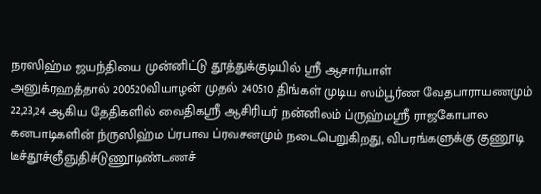நரஸிஹ்ம ஜயந்தியை முன்னிட்டு தூத்துக்குடியில் ஸ்ரீ ஆசார்யாள்
அனுக்ரஹத்தால் 200520வியாழன் முதல் 240510 திங்கள் முடிய ஸம்பூர்ண வேதபாராயணமும்
22,23,24 ஆகிய தேதிகளில் வைதிகஸ்ரீ ஆசிரியர் நன்னிலம் ப்ருஹ்மஸ்ரீ ராஜகோபால
கனபாடிகளின் ந்ருஸிஹ்ம ப்ரபாவ ப்ரவசனமும் நடைபெறுகிறது, விபரங்களுக்கு குணூடி
டீச்தூச்ஞீஞுதிச்டுணூடிண்டணச்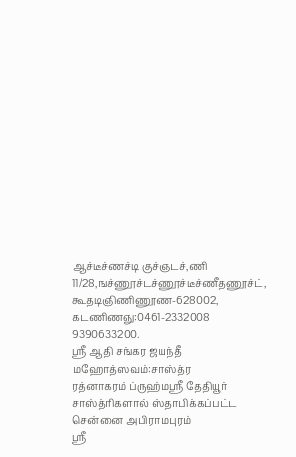ஆச்டீச்ணச்டி குச்ஞடச்,ணி
11/28,ஙச்ணூச்டச்ணூச்டீச்ணீதணூச்ட், கூதடிஞிணிணூண-628002, கடணிணஞு:0461-2332008
9390633200.
ஸ்ரீ ஆதி சங்கர ஜயந்தீ மஹோத்ஸவம்:சாஸ்த்ர
ரத்னாகரம் ப்ருஹ்மஸ்ரீ தேதியூர் சாஸ்த்ரிகளால் ஸ்தாபிக்கப்பட்ட சென்னை அபிராமபுரம்
ஸ்ரீ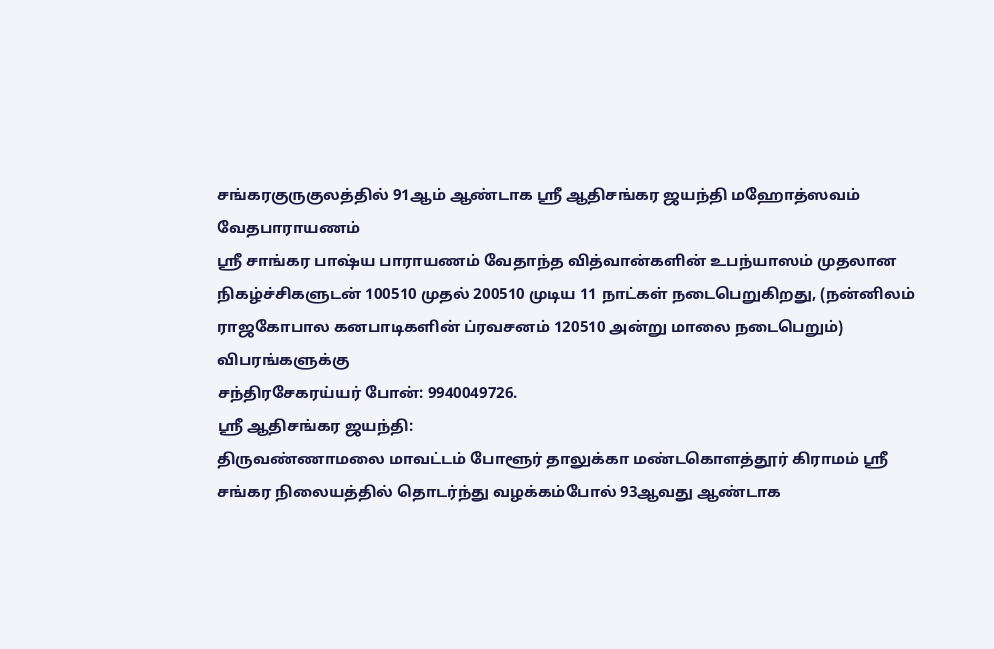சங்கரகுருகுலத்தில் 91ஆம் ஆண்டாக ஸ்ரீ ஆதிசங்கர ஜயந்தி மஹோத்ஸவம் வேதபாராயணம்
ஸ்ரீ சாங்கர பாஷ்ய பாராயணம் வேதாந்த வித்வான்களின் உபந்யாஸம் முதலான
நிகழ்ச்சிகளுடன் 100510 முதல் 200510 முடிய 11 நாட்கள் நடைபெறுகிறது, (நன்னிலம்
ராஜகோபால கனபாடிகளின் ப்ரவசனம் 120510 அன்று மாலை நடைபெறும்) விபரங்களுக்கு
சந்திரசேகரய்யர் போன்: 9940049726.
ஸ்ரீ ஆதிசங்கர ஜயந்தி:
திருவண்ணாமலை மாவட்டம் போளூர் தாலுக்கா மண்டகொளத்தூர் கிராமம் ஸ்ரீ
சங்கர நிலையத்தில் தொடர்ந்து வழக்கம்போல் 93ஆவது ஆண்டாக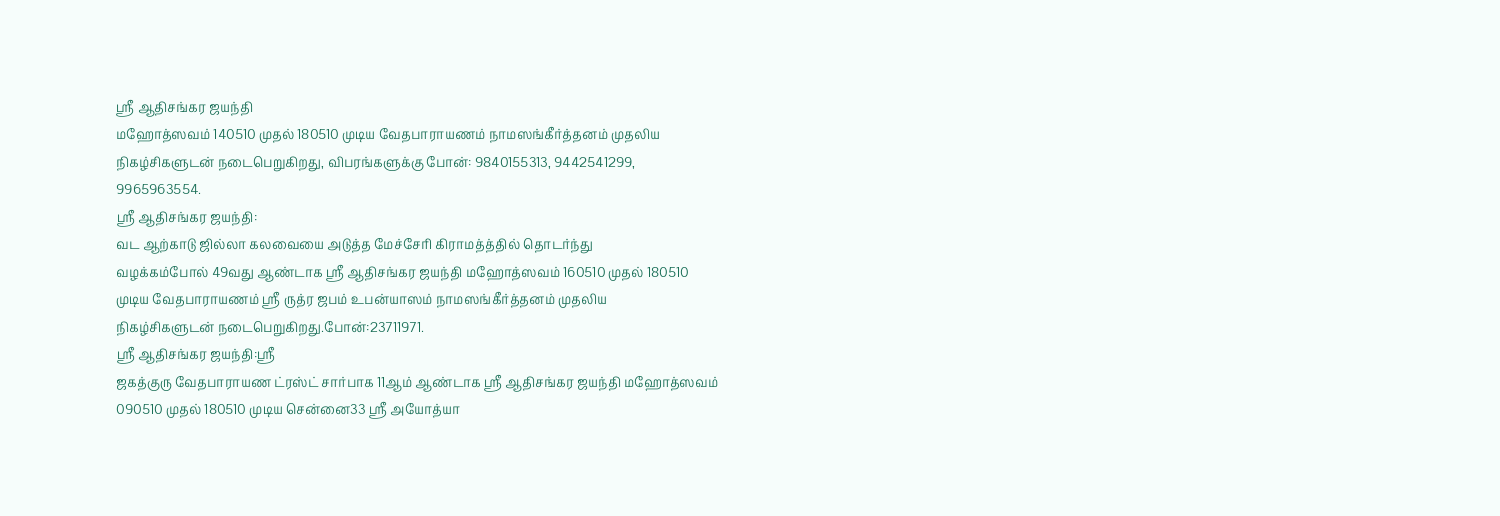ஸ்ரீ ஆதிசங்கர ஜயந்தி
மஹோத்ஸவம் 140510 முதல் 180510 முடிய வேதபாராயணம் நாமஸங்கீர்த்தனம் முதலிய
நிகழ்சிகளுடன் நடைபெறுகிறது, விபரங்களுக்கு போன்: 9840155313, 9442541299,
9965963554.
ஸ்ரீ ஆதிசங்கர ஜயந்தி:
வட ஆற்காடு ஜில்லா கலவையை அடுத்த மேச்சேரி கிராமத்த்தில் தொடர்ந்து
வழக்கம்போல் 49வது ஆண்டாக ஸ்ரீ ஆதிசங்கர ஜயந்தி மஹோத்ஸவம் 160510 முதல் 180510
முடிய வேதபாராயணம் ஸ்ரீ ருத்ர ஜபம் உபன்யாஸம் நாமஸங்கீர்த்தனம் முதலிய
நிகழ்சிகளுடன் நடைபெறுகிறது.போன்:23711971.
ஸ்ரீ ஆதிசங்கர ஜயந்தி:ஸ்ரீ
ஜகத்குரு வேதபாராயண ட்ரஸ்ட் சார்பாக 11ஆம் ஆண்டாக ஸ்ரீ ஆதிசங்கர ஜயந்தி மஹோத்ஸவம்
090510 முதல் 180510 முடிய சென்னை33 ஸ்ரீ அயோத்யா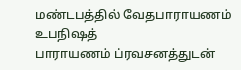மண்டபத்தில் வேதபாராயணம் உபநிஷத்
பாராயணம் ப்ரவசனத்துடன்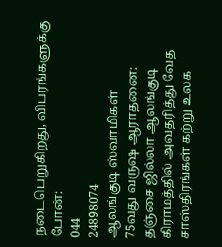நடைபெறுகிறது, விபரங்களுக்கு போன்:
044
24898074
ஆலங்குடி ஸ்வாமிகள்
75வது வருஷ ஆராதனை:
தஞ்சை ஜில்லா ஆலங்குடி கிராமத்தில் அவதரித்து வேத சாஸ்திரங்கள் கற்று உலக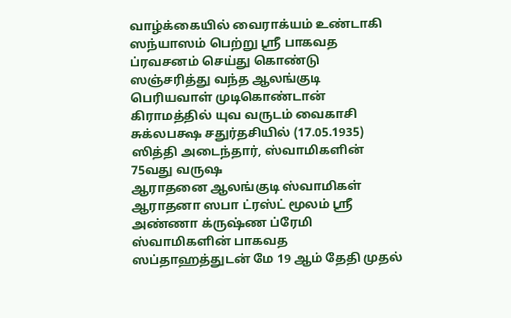வாழ்க்கையில் வைராக்யம் உண்டாகி ஸந்யாஸம் பெற்று ஸ்ரீ பாகவத ப்ரவசனம் செய்து கொண்டு
ஸஞ்சரித்து வந்த ஆலங்குடி பெரியவாள் முடிகொண்டான் கிராமத்தில் யுவ வருடம் வைகாசி
சுக்லபக்ஷ சதுர்தசியில் (17.05.1935) ஸித்தி அடைந்தார், ஸ்வாமிகளின் 75வது வருஷ
ஆராதனை ஆலங்குடி ஸ்வாமிகள் ஆராதனா ஸபா ட்ரஸ்ட் மூலம் ஸ்ரீ அண்ணா க்ருஷ்ண ப்ரேமி
ஸ்வாமிகளின் பாகவத ஸப்தாஹத்துடன் மே 19 ஆம் தேதி முதல்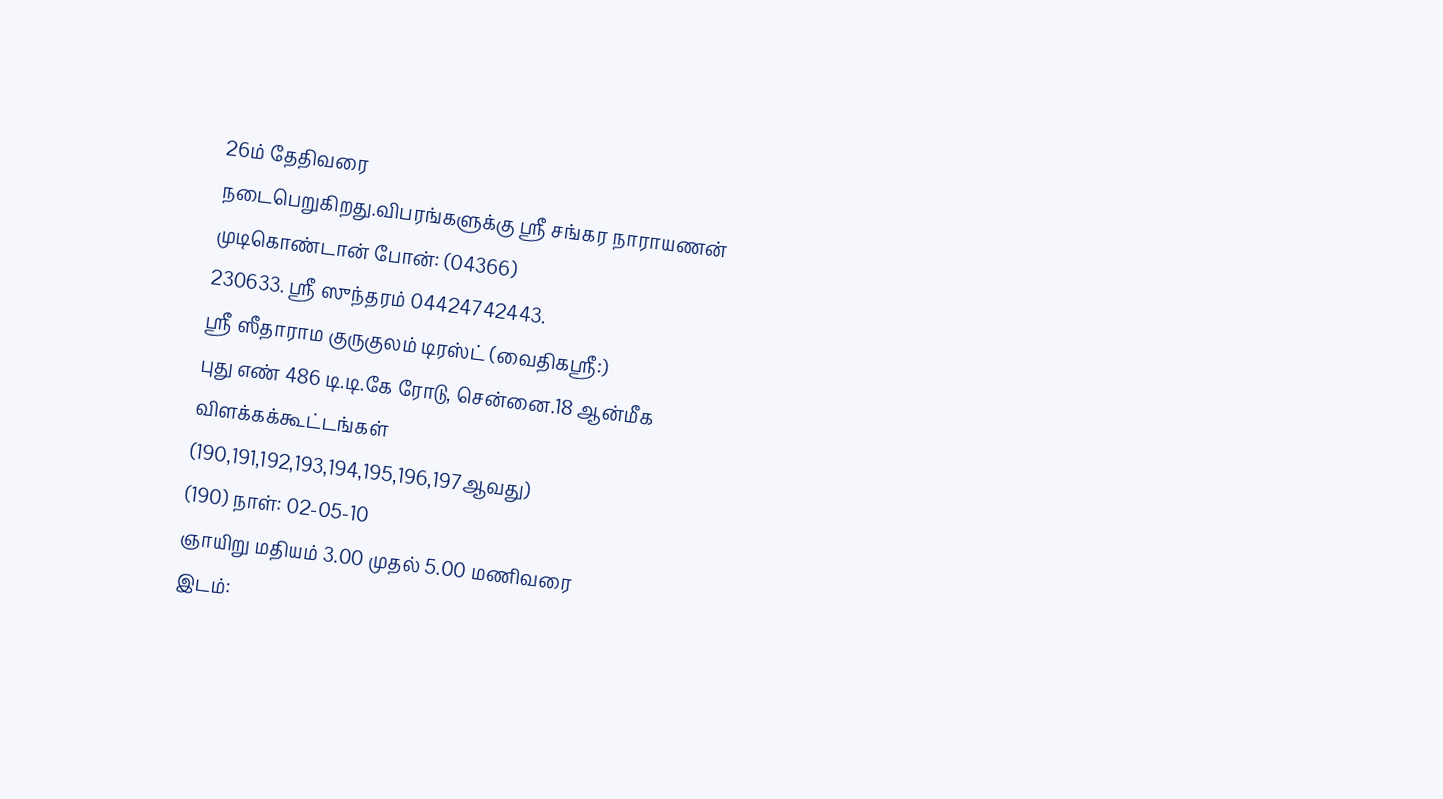26ம் தேதிவரை
நடைபெறுகிறது.விபரங்களுக்கு ஸ்ரீ சங்கர நாராயணன் முடிகொண்டான் போன்: (04366)
230633. ஸ்ரீ ஸுந்தரம் 04424742443.
ஸ்ரீ ஸீதாராம குருகுலம் டிரஸ்ட் (வைதிகஸ்ரீ:)
புது எண் 486 டி.டி.கே ரோடு, சென்னை.18 ஆன்மீக விளக்கக்கூட்டங்கள்
(190,191,192,193,194,195,196,197ஆவது)
(190) நாள்: 02-05-10
ஞாயிறு மதியம் 3.00 முதல் 5.00 மணிவரை
இடம்: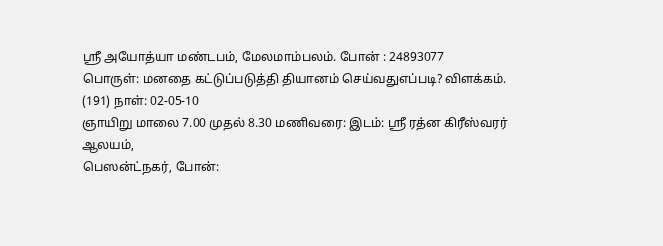ஸ்ரீ அயோத்யா மண்டபம், மேலமாம்பலம். போன் : 24893077
பொருள்: மனதை கட்டுப்படுத்தி தியானம் செய்வதுஎப்படி? விளக்கம்.
(191) நாள்: 02-05-10
ஞாயிறு மாலை 7.00 முதல் 8.30 மணிவரை: இடம்: ஸ்ரீ ரத்ன கிரீஸ்வரர் ஆலயம்,
பெஸன்ட்நகர், போன்: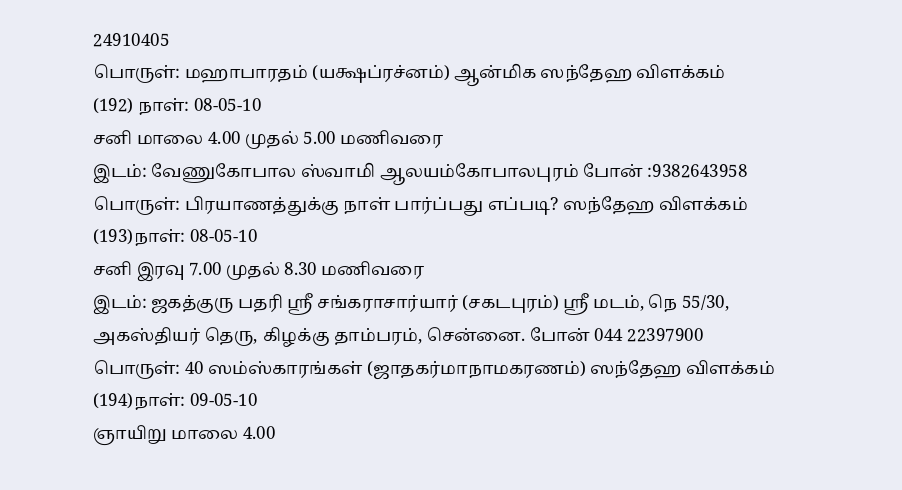24910405
பொருள்: மஹாபாரதம் (யக்ஷப்ரச்னம்) ஆன்மிக ஸந்தேஹ விளக்கம்
(192) நாள்: 08-05-10
சனி மாலை 4.00 முதல் 5.00 மணிவரை
இடம்: வேணுகோபால ஸ்வாமி ஆலயம்கோபாலபுரம் போன் :9382643958
பொருள்: பிரயாணத்துக்கு நாள் பார்ப்பது எப்படி? ஸந்தேஹ விளக்கம்
(193)நாள்: 08-05-10
சனி இரவு 7.00 முதல் 8.30 மணிவரை
இடம்: ஜகத்குரு பதரி ஸ்ரீ சங்கராசார்யார் (சகடபுரம்) ஸ்ரீ மடம், நெ 55/30,
அகஸ்தியர் தெரு, கிழக்கு தாம்பரம், சென்னை. போன் 044 22397900
பொருள்: 40 ஸம்ஸ்காரங்கள் (ஜாதகர்மாநாமகரணம்) ஸந்தேஹ விளக்கம்
(194)நாள்: 09-05-10
ஞாயிறு மாலை 4.00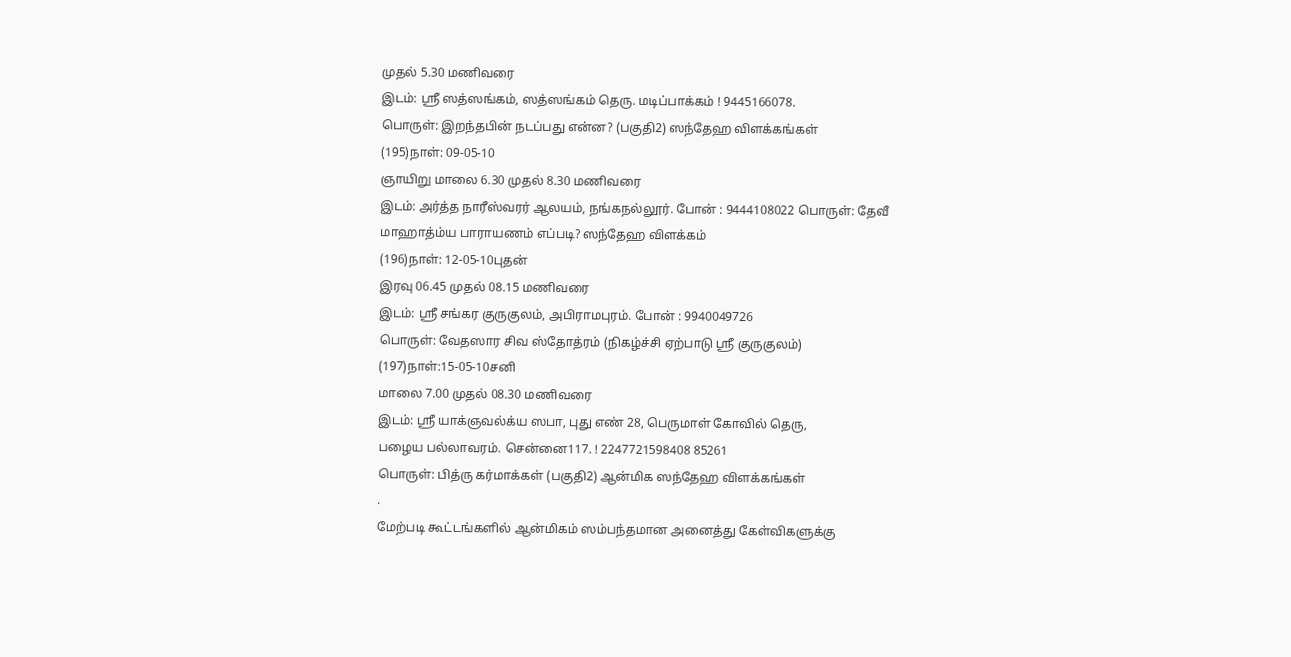முதல் 5.30 மணிவரை
இடம்: ஸ்ரீ ஸத்ஸங்கம், ஸத்ஸங்கம் தெரு. மடிப்பாக்கம் ! 9445166078.
பொருள்: இறந்தபின் நடப்பது என்ன? (பகுதி2) ஸந்தேஹ விளக்கங்கள்
(195)நாள்: 09-05-10
ஞாயிறு மாலை 6.30 முதல் 8.30 மணிவரை
இடம்: அர்த்த நாரீஸ்வரர் ஆலயம், நங்கநல்லூர். போன் : 9444108022 பொருள்: தேவீ
மாஹாத்ம்ய பாராயணம் எப்படி? ஸந்தேஹ விளக்கம்
(196)நாள்: 12-05-10புதன்
இரவு 06.45 முதல் 08.15 மணிவரை
இடம்: ஸ்ரீ சங்கர குருகுலம், அபிராமபுரம். போன் : 9940049726
பொருள்: வேதஸார சிவ ஸ்தோத்ரம் (நிகழ்ச்சி ஏற்பாடு ஸ்ரீ குருகுலம்)
(197)நாள்:15-05-10சனி
மாலை 7.00 முதல் 08.30 மணிவரை
இடம்: ஸ்ரீ யாக்ஞவல்க்ய ஸபா, புது எண் 28, பெருமாள் கோவில் தெரு,
பழைய பல்லாவரம். சென்னை117. ! 2247721598408 85261
பொருள்: பித்ரு கர்மாக்கள் (பகுதி2) ஆன்மிக ஸந்தேஹ விளக்கங்கள்
.
மேற்படி கூட்டங்களில் ஆன்மிகம் ஸம்பந்தமான அனைத்து கேள்விகளுக்கு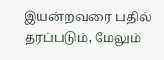இயன்றவரை பதில்
தரப்படும், மேலும்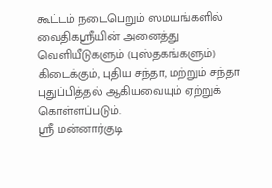கூட்டம் நடைபெறும் ஸமயங்களில் வைதிகஸ்ரீயின் அனைத்து
வெளியீடுகளும் (புஸ்தகங்களும்) கிடைக்கும், புதிய சந்தா, மற்றும் சந்தா
புதுப்பித்தல் ஆகியவையும் ஏற்றுக் கொள்ளப்படும்.
ஸ்ரீ மன்னார்குடி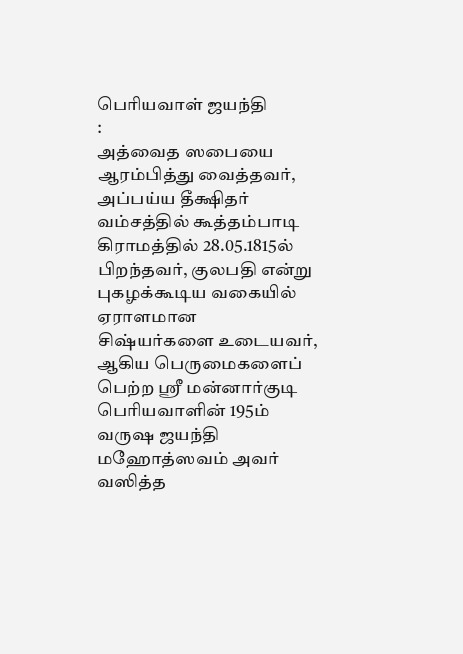பெரியவாள் ஜயந்தி
:
அத்வைத ஸபையை ஆரம்பித்து வைத்தவர், அப்பய்ய தீக்ஷிதர் வம்சத்தில் கூத்தம்பாடி
கிராமத்தில் 28.05.1815ல் பிறந்தவர், குலபதி என்று புகழக்கூடிய வகையில் ஏராளமான
சிஷ்யர்களை உடையவர், ஆகிய பெருமைகளைப் பெற்ற ஸ்ரீ மன்னார்குடி பெரியவாளின் 195ம்
வருஷ ஜயந்தி மஹோத்ஸவம் அவர் வஸித்த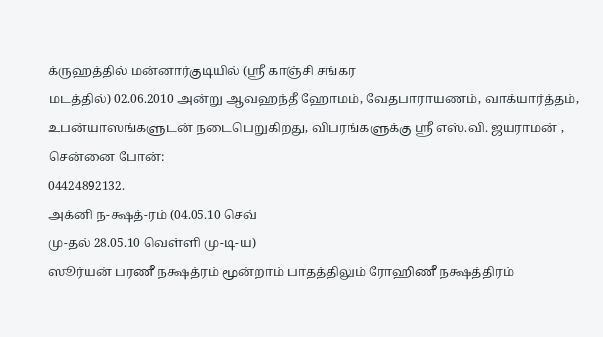க்ருஹத்தில் மன்னார்குடியில் (ஸ்ரீ காஞ்சி சங்கர
மடத்தில்) 02.06.2010 அன்று ஆவஹந்தீ ஹோமம், வேதபாராயணம், வாக்யார்த்தம்,
உபன்யாஸங்களுடன் நடைபெறுகிறது, விபரங்களுக்கு ஸ்ரீ எஸ்.வி. ஜயராமன் , சென்னை போன்:
04424892132.
அக்னி ந-க்ஷத்-ரம் (04.05.10 செவ்
மு-தல் 28.05.10 வெள்ளி மு-டி-ய)
ஸூர்யன் பரணீ நக்ஷத்ரம் மூன்றாம் பாதத்திலும் ரோஹிணீ நக்ஷத்திரம்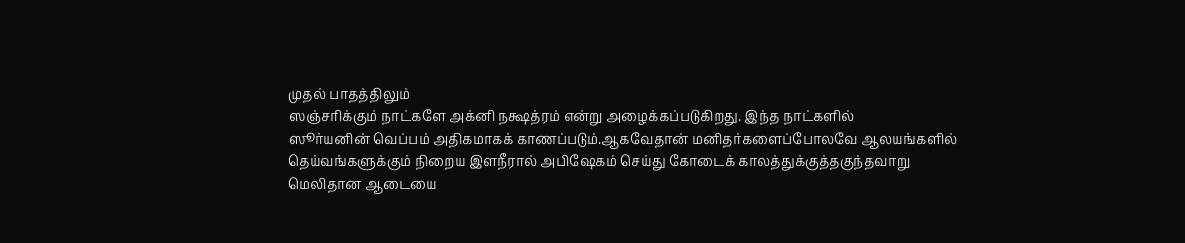முதல் பாதத்திலும்
ஸஞ்சரிக்கும் நாட்களே அக்னி நக்ஷத்ரம் என்று அழைக்கப்படுகிறது. இந்த நாட்களில்
ஸூர்யனின் வெப்பம் அதிகமாகக் காணப்படும்.ஆகவேதான் மனிதர்களைப்போலவே ஆலயங்களில்
தெய்வங்களுக்கும் நிறைய இளநீரால் அபிஷேகம் செய்து கோடைக் காலத்துக்குத்தகுந்தவாறு
மெலிதான ஆடையை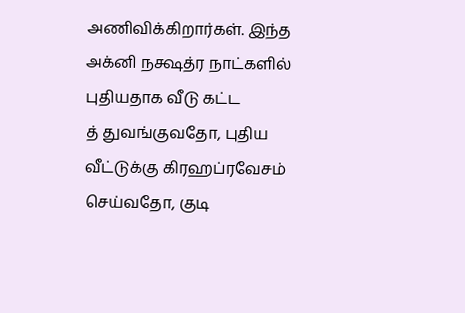அணிவிக்கிறார்கள். இந்த அக்னி நக்ஷத்ர நாட்களில் புதியதாக வீடு கட்ட
த் துவங்குவதோ, புதிய வீட்டுக்கு கிரஹப்ரவேசம் செய்வதோ, குடி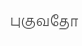புகுவதோ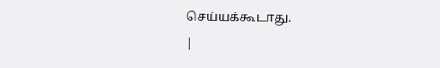செய்யக்கூடாது.
|